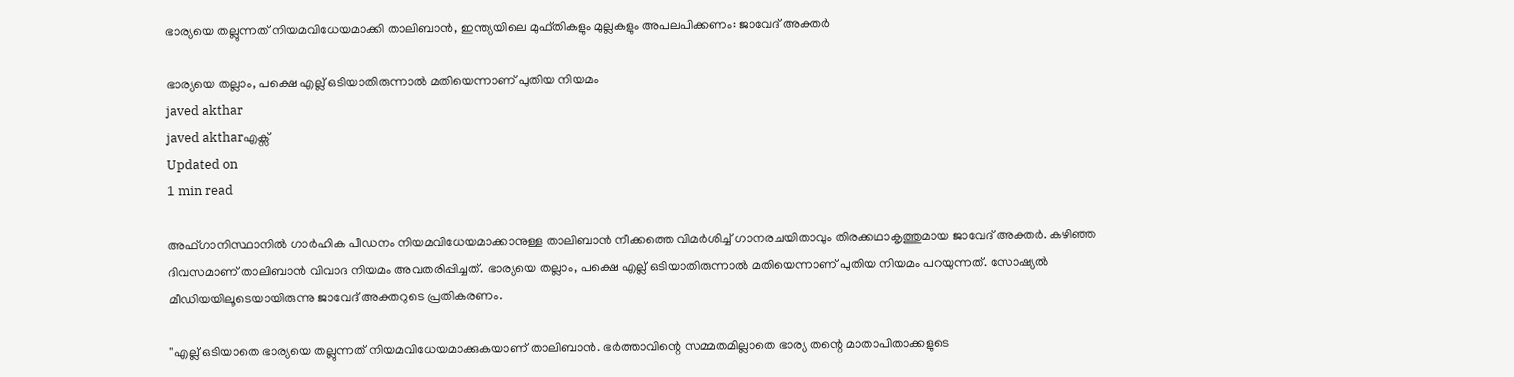ഭാര്യയെ തല്ലുന്നത് നിയമവിധേയമാക്കി താലിബാന്‍, ഇന്ത്യയിലെ മുഫ്തികളും മുല്ലകളും അപലപിക്കണം: ജാവേദ് അക്തര്‍

ഭാര്യയെ തല്ലാം, പക്ഷെ എല്ല് ഒടിയാതിരുന്നാല്‍ മതിയെന്നാണ് പുതിയ നിയമം
javed akthar
javed aktharഎക്സ്
Updated on
1 min read

അഫ്ഗാനിസ്ഥാനില്‍ ഗാര്‍ഹിക പീഡനം നിയമവിധേയമാക്കാനുള്ള താലിബാന്‍ നീക്കത്തെ വിമര്‍ശിച്ച് ഗാനരചയിതാവും തിരക്കഥാകൃത്തുമായ ജാവേദ് അക്തര്‍. കഴിഞ്ഞ ദിവസമാണ് താലിബാന്‍ വിവാദ നിയമം അവതരിപ്പിച്ചത്. ഭാര്യയെ തല്ലാം, പക്ഷെ എല്ല് ഒടിയാതിരുന്നാല്‍ മതിയെന്നാണ് പുതിയ നിയമം പറയുന്നത്. സോഷ്യല്‍ മീഡിയയിലൂടെയായിരുന്നു ജാവേദ് അക്തറുടെ പ്രതികരണം.

''എല്ല് ഒടിയാതെ ഭാര്യയെ തല്ലുന്നത് നിയമവിധേയമാക്കുകയാണ് താലിബാന്‍. ഭര്‍ത്താവിന്റെ സമ്മതമില്ലാതെ ഭാര്യ തന്റെ മാതാപിതാക്കളുടെ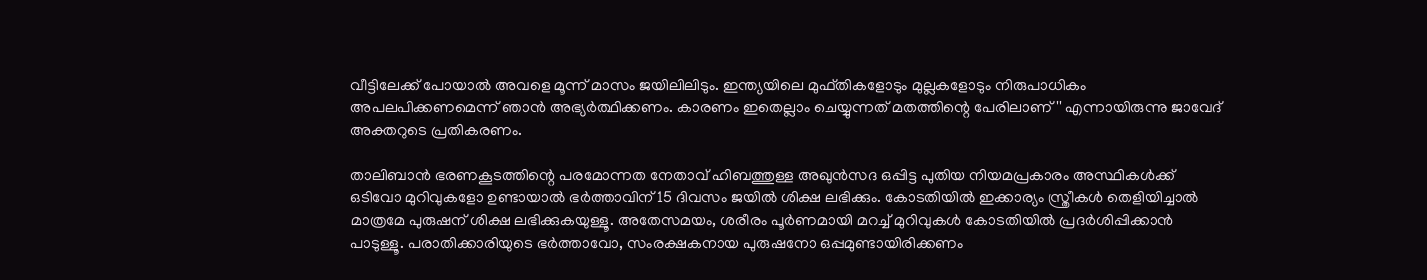വീട്ടിലേക്ക് പോയാല്‍ അവളെ മൂന്ന് മാസം ജയിലിലിടും. ഇന്ത്യയിലെ മുഫ്തികളോടും മുല്ലകളോടും നിരുപാധികം അപലപിക്കണമെന്ന് ഞാന്‍ അഭ്യര്‍ത്ഥിക്കണം. കാരണം ഇതെല്ലാം ചെയ്യുന്നത് മതത്തിന്റെ പേരിലാണ്'' എന്നായിരുന്നു ജാവേദ് അക്തറുടെ പ്രതികരണം.

താലിബാന്‍ ഭരണകൂടത്തിന്റെ പരമോന്നത നേതാവ് ഹിബത്തുള്ള അഖുന്‍സദ ഒപ്പിട്ട പുതിയ നിയമപ്രകാരം അസ്ഥികള്‍ക്ക് ഒടിവോ മുറിവുകളോ ഉണ്ടായാല്‍ ഭര്‍ത്താവിന് 15 ദിവസം ജയില്‍ ശിക്ഷ ലഭിക്കും. കോടതിയില്‍ ഇക്കാര്യം സ്ത്രീകള്‍ തെളിയിച്ചാല്‍ മാത്രമേ പുരുഷന് ശിക്ഷ ലഭിക്കുകയുള്ളൂ. അതേസമയം, ശരീരം പൂര്‍ണമായി മറച്ച് മുറിവുകള്‍ കോടതിയില്‍ പ്രദര്‍ശിപ്പിക്കാന്‍ പാടുള്ളൂ. പരാതിക്കാരിയുടെ ഭര്‍ത്താവോ, സംരക്ഷകനായ പുരുഷനോ ഒപ്പമുണ്ടായിരിക്കണം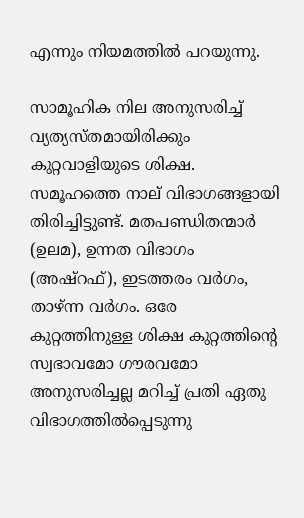എന്നും നിയമത്തില്‍ പറയുന്നു.

സാമൂഹിക നില അനുസരിച്ച് വ്യത്യസ്തമായിരിക്കും കുറ്റവാളിയുടെ ശിക്ഷ. സമൂഹത്തെ നാല് വിഭാഗങ്ങളായി തിരിച്ചിട്ടുണ്ട്. മതപണ്ഡിതന്മാര്‍ (ഉലമ), ഉന്നത വിഭാഗം (അഷ്റഫ്), ഇടത്തരം വര്‍ഗം, താഴ്ന്ന വര്‍ഗം. ഒരേ കുറ്റത്തിനുള്ള ശിക്ഷ കുറ്റത്തിന്റെ സ്വഭാവമോ ഗൗരവമോ അനുസരിച്ചല്ല മറിച്ച് പ്രതി ഏതു വിഭാഗത്തില്‍പ്പെടുന്നു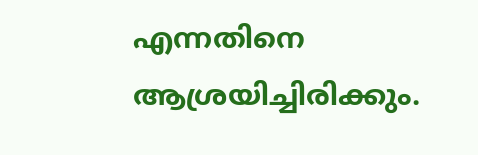എന്നതിനെ ആശ്രയിച്ചിരിക്കും.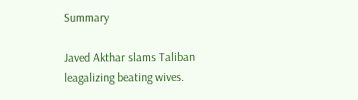Summary

Javed Akthar slams Taliban leagalizing beating wives.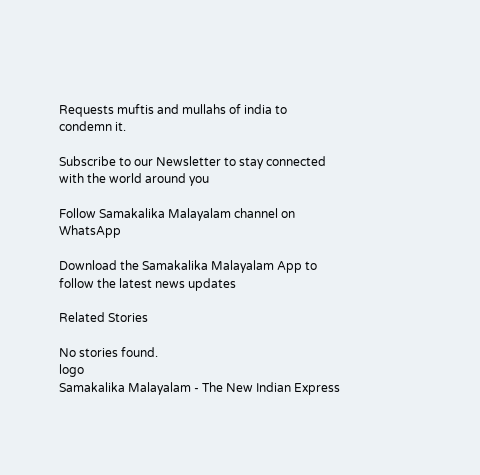Requests muftis and mullahs of india to condemn it.

Subscribe to our Newsletter to stay connected with the world around you

Follow Samakalika Malayalam channel on WhatsApp

Download the Samakalika Malayalam App to follow the latest news updates

Related Stories

No stories found.
logo
Samakalika Malayalam - The New Indian Express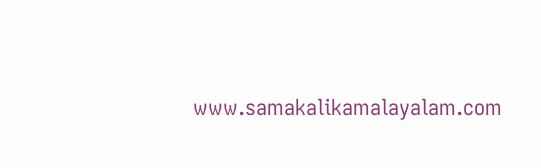www.samakalikamalayalam.com